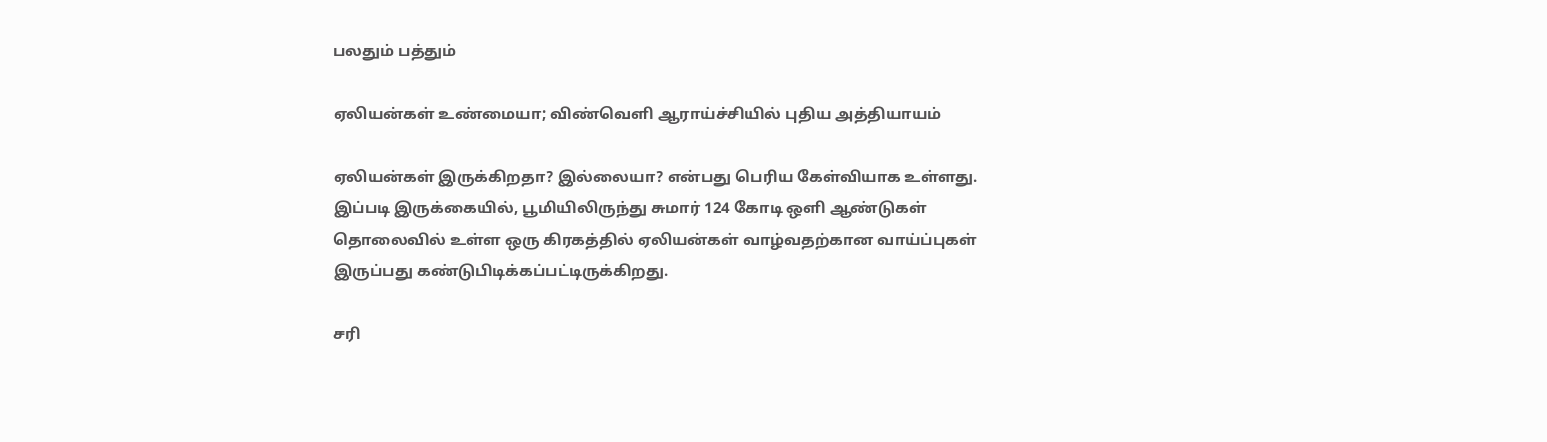பலதும் பத்தும்

ஏலியன்கள் உண்மையா; விண்வெளி ஆராய்ச்சியில் புதிய அத்தியாயம்

ஏலியன்கள் இருக்கிறதா? இல்லையா? என்பது பெரிய கேள்வியாக உள்ளது. இப்படி இருக்கையில், பூமியிலிருந்து சுமார் 124 கோடி ஒளி ஆண்டுகள் தொலைவில் உள்ள ஒரு கிரகத்தில் ஏலியன்கள் வாழ்வதற்கான வாய்ப்புகள் இருப்பது கண்டுபிடிக்கப்பட்டிருக்கிறது.

சரி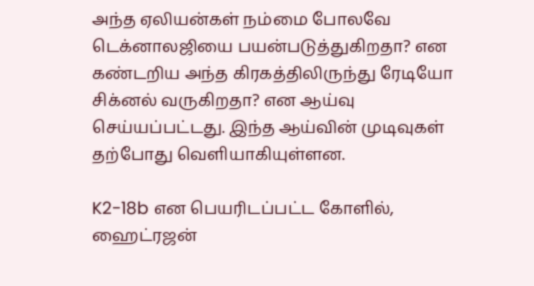அந்த ஏலியன்கள் நம்மை போலவே டெக்னாலஜியை பயன்படுத்துகிறதா? என கண்டறிய அந்த கிரகத்திலிருந்து ரேடியோ சிக்னல் வருகிறதா? என ஆய்வு செய்யப்பட்டது. இந்த ஆய்வின் முடிவுகள் தற்போது வெளியாகியுள்ளன.

K2-18b என பெயரிடப்பட்ட கோளில், ஹைட்ரஜன்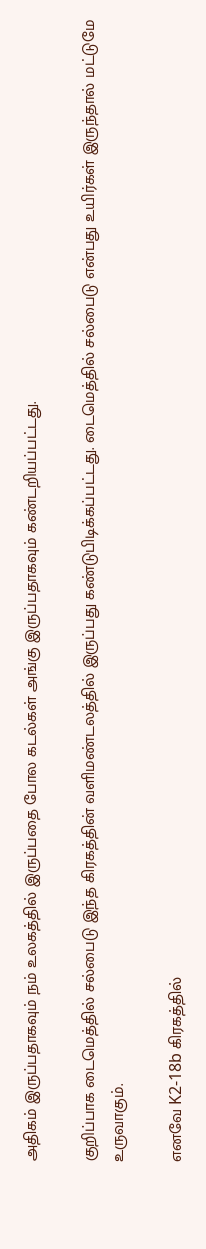அதிகம் இருப்பதாகவும் நம் உலகத்தில் இருப்பதை போல கடல்கள் அங்கு இருப்பதாகவும் கண்டறியப்பட்டது.

குறிப்பாக டைமெத்தில் சல்பைடு இந்த கிரகத்தின் வளிமண்டலத்தில் இருப்பது கண்டுபிடிக்கப்பட்டது. டைமெத்தில் சல்பைடு என்பது உயிர்கள் இருந்தால் மட்டுமே உருவாகும்.

எனவே K2-18b கிரகத்தில்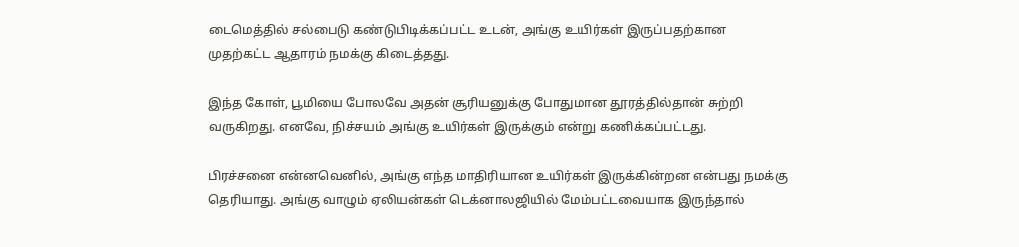டைமெத்தில் சல்பைடு கண்டுபிடிக்கப்பட்ட உடன், அங்கு உயிர்கள் இருப்பதற்கான முதற்கட்ட ஆதாரம் நமக்கு கிடைத்தது.

இந்த கோள், பூமியை போலவே அதன் சூரியனுக்கு போதுமான தூரத்தில்தான் சுற்றி வருகிறது. எனவே, நிச்சயம் அங்கு உயிர்கள் இருக்கும் என்று கணிக்கப்பட்டது.

பிரச்சனை என்னவெனில், அங்கு எந்த மாதிரியான உயிர்கள் இருக்கின்றன என்பது நமக்கு தெரியாது. அங்கு வாழும் ஏலியன்கள் டெக்னாலஜியில் மேம்பட்டவையாக இருந்தால்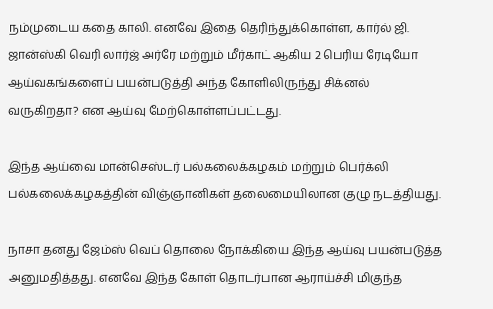நம்முடைய கதை காலி. எனவே இதை தெரிந்துக்கொள்ள, கார்ல் ஜி. ஜான்ஸ்கி வெரி லார்ஜ் அர்ரே மற்றும் மீர்காட் ஆகிய 2 பெரிய ரேடியோ ஆய்வகங்களைப் பயன்படுத்தி அந்த கோளிலிருந்து சிக்னல் வருகிறதா? என ஆய்வு மேற்கொள்ளப்பட்டது.

இந்த ஆய்வை மான்செஸ்டர் பல்கலைக்கழகம் மற்றும் பெர்க்லி பல்கலைக்கழகத்தின் விஞ்ஞானிகள் தலைமையிலான குழு நடத்தியது.

நாசா தனது ஜேம்ஸ் வெப் தொலை நோக்கியை இந்த ஆய்வு பயன்படுத்த அனுமதித்தது. எனவே இந்த கோள் தொடர்பான ஆராய்ச்சி மிகுந்த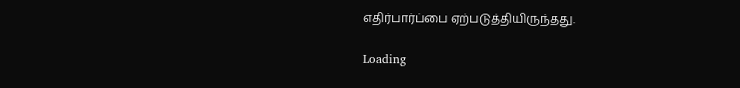எதிர்பார்ப்பை ஏற்படுத்தியிருந்தது.

Loading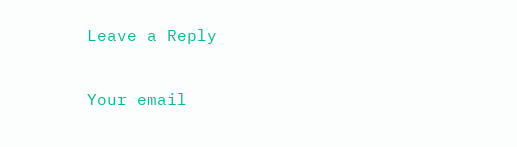Leave a Reply

Your email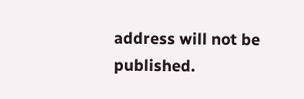address will not be published.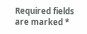Required fields are marked *